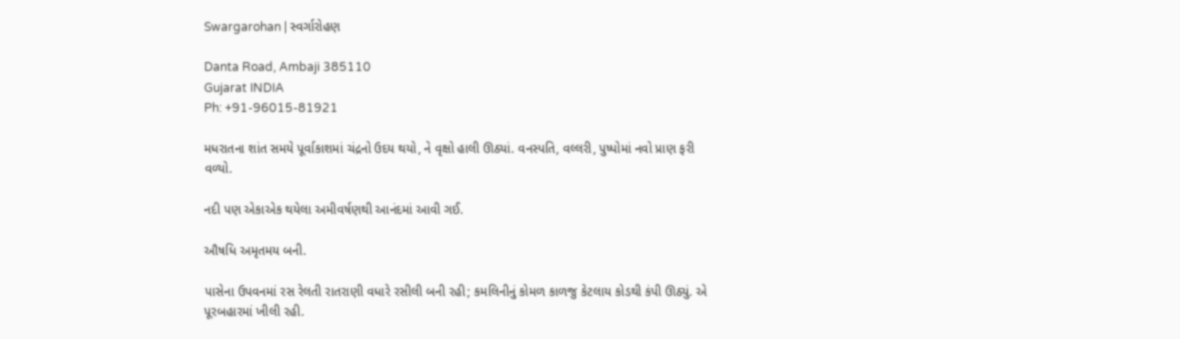Swargarohan | સ્વર્ગારોહણ

Danta Road, Ambaji 385110
Gujarat INDIA
Ph: +91-96015-81921

મધરાતના શાંત સમયે પૂર્વાકાશમાં ચંદ્રનો ઉદય થયો, ને વૃક્ષો હાલી ઊઠ્યાં. વનસ્પતિ, વલ્લરી, પુષ્પોમાં નવો પ્રાણ ફરી વળ્યો.

નદી પણ એકાએક થયેલા અમીવર્ષણથી આનંદમાં આવી ગઈ.

ઔષધિ અમૃતમય બની.

પાસેના ઉપવનમાં રસ રેલતી રાતરાણી વધારે રસીલી બની રહી; કમલિનીનું કોમળ કાળજુ કેટલાય કોડથી કંપી ઊઠ્યું. એ પૂરબહારમાં ખીલી રહી.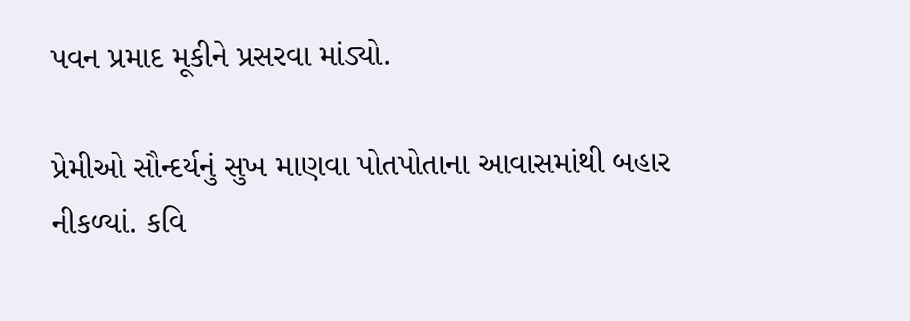પવન પ્રમાદ મૂકીને પ્રસરવા માંડ્યો.

પ્રેમીઓ સૌન્દર્યનું સુખ માણવા પોતપોતાના આવાસમાંથી બહાર નીકળ્યાં. કવિ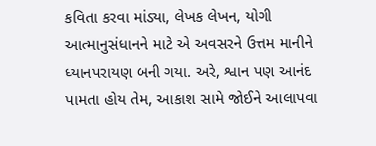કવિતા કરવા માંડ્યા, લેખક લેખન, યોગી આત્માનુસંધાનને માટે એ અવસરને ઉત્તમ માનીને ધ્યાનપરાયણ બની ગયા. અરે, શ્વાન પણ આનંદ પામતા હોય તેમ, આકાશ સામે જોઈને આલાપવા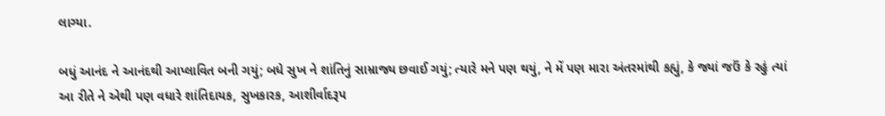લાગ્યા.

બધું આનંદ ને આનંદથી આપ્લાવિત બની ગયું; બધે સુખ ને શાંતિનું સામ્રાજ્ય છવાઈ ગયું; ત્યારે મને પણ થયું, ને મેં પણ મારા અંતરમાંથી કહ્યું, કે જ્યાં જઉં કે રહું ત્યાં આ રીતે ને એથી પણ વધારે શાંતિદાયક, સુખકારક, આશીર્વાદરૂપ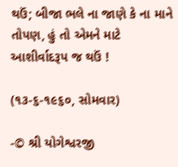થઉં; બીજા ભલે ના જાણે કે ના માને તોપણ, હું તો એમને માટે આશીર્વાદરૂપ જ થઉં !

(૧૩-૬-૧૯૬૦, સોમવાર)

-© શ્રી યોગેશ્વરજી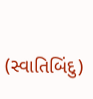(સ્વાતિબિંદુ)